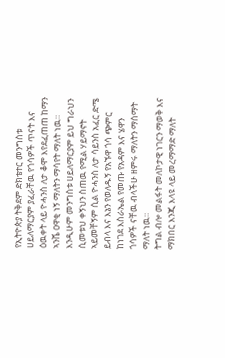የኢትዮጵያ ትቅደም ድክቴተር መንግስቱ ሀይለማርያም ያፈራቸዉ የጎሳዎች ጥናት እና ዕዉቀት ላይ ዮሓንስ ለታ ቆሞ እየደፈጠጠ ከማን ኣንሼ ዐዋቂ ነኝ ማለትን ማሳየት ማለት ነዉ።
እንዲሁም መንግስቱ ሀይለማርያም ይህ ግራህን ሲመቱህ ቀኝህን ስጠዉ የሚል ሃይማኖት ኣይመቸኝም ሲል ዮሓንስ ለታ ሳይንስ አፈር ድሜ ይብላ እና እኔን የወለዱኝ የአኙዋ ጎሳ ጭምር ከነገደ እስራኤል የመጡ የአዳም እና ሄዋን ጎሳዎች ናቸዉ ብላችሁ ዘምሩ ማለትን ማሰማት ማለት ነዉ።
ትግል ብሎ መልፋት መለኮታዊ ነገርን ማወቅ እና ማክበር እንጂ እላዩ ላይ መረማማድ ማለት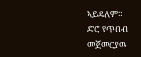ኣይዴለም።
ድሮ የጥበብ መጀመርያዉ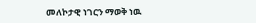መለኮታዊ ነገርን ማወቅ ነዉ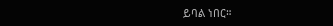ይባል ነበር።